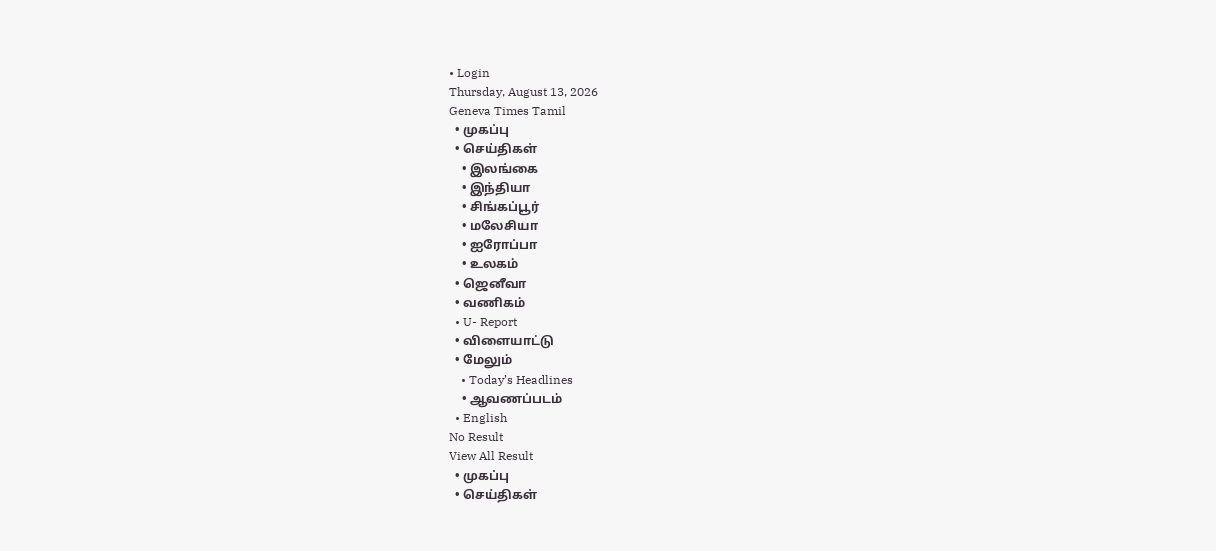• Login
Thursday, August 13, 2026
Geneva Times Tamil
  • முகப்பு
  • செய்திகள்
    • இலங்கை
    • இந்தியா
    • சிங்கப்பூர்
    • மலேசியா
    • ஐரோப்பா
    • உலகம்
  • ஜெனீவா
  • வணிகம்
  • U- Report
  • விளையாட்டு
  • மேலும்
    • Today’s Headlines
    • ஆவணப்படம்
  • English
No Result
View All Result
  • முகப்பு
  • செய்திகள்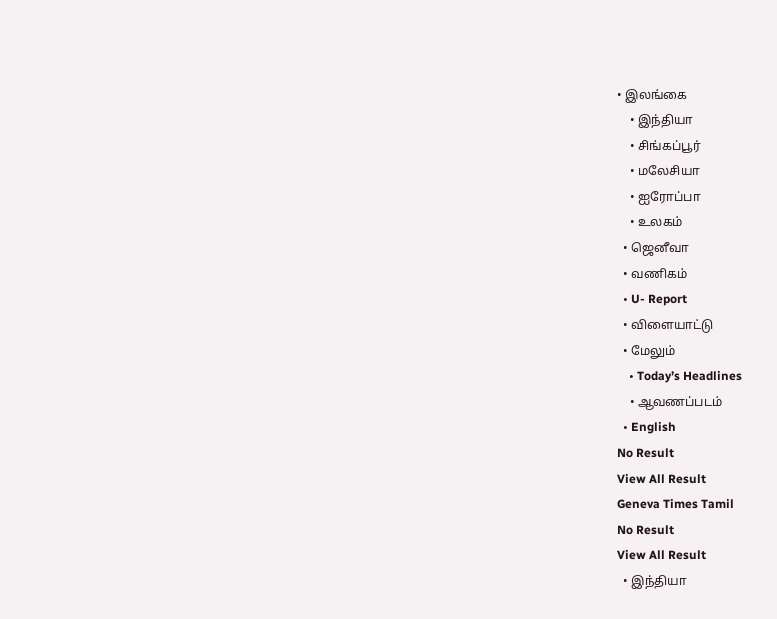• இலங்கை
    • இந்தியா
    • சிங்கப்பூர்
    • மலேசியா
    • ஐரோப்பா
    • உலகம்
  • ஜெனீவா
  • வணிகம்
  • U- Report
  • விளையாட்டு
  • மேலும்
    • Today’s Headlines
    • ஆவணப்படம்
  • English
No Result
View All Result
Geneva Times Tamil
No Result
View All Result
  • இந்தியா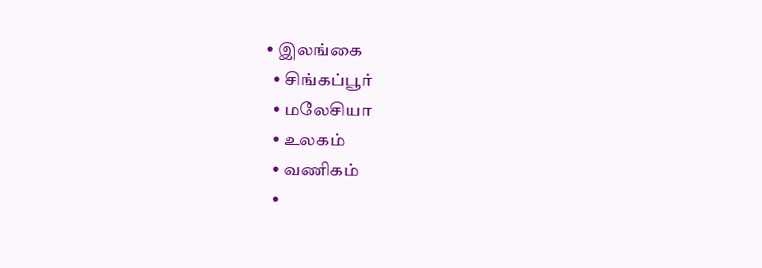• இலங்கை
  • சிங்கப்பூர்
  • மலேசியா
  • உலகம்
  • வணிகம்
  •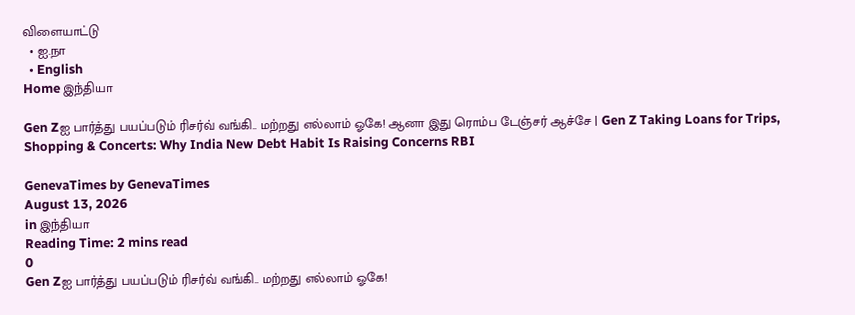விளையாட்டு
  • ஐ.நா
  • English
Home இந்தியா

Gen Zஐ பார்த்து பயப்படும் ரிசர்வ் வங்கி.. மற்றது எல்லாம் ஓகே! ஆனா இது ரொம்ப டேஞ்சர் ஆச்சே | Gen Z Taking Loans for Trips, Shopping & Concerts: Why India New Debt Habit Is Raising Concerns RBI

GenevaTimes by GenevaTimes
August 13, 2026
in இந்தியா
Reading Time: 2 mins read
0
Gen Zஐ பார்த்து பயப்படும் ரிசர்வ் வங்கி.. மற்றது எல்லாம் ஓகே!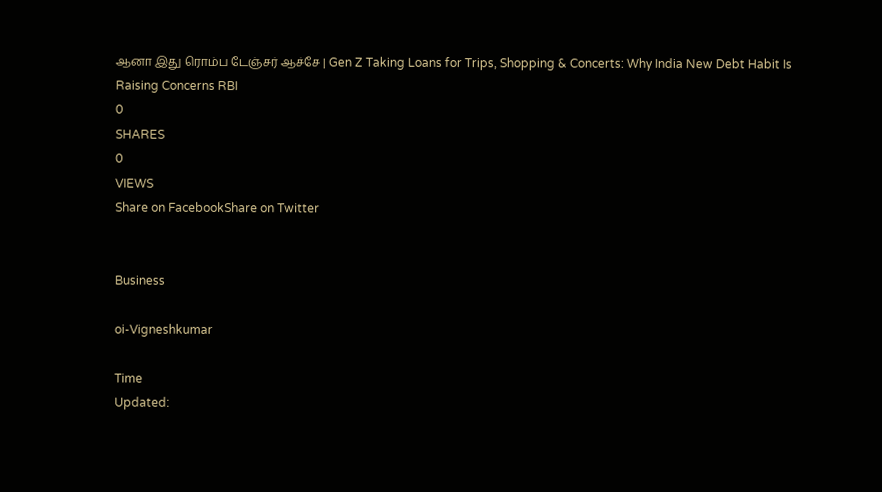ஆனா இது ரொம்ப டேஞ்சர் ஆச்சே | Gen Z Taking Loans for Trips, Shopping & Concerts: Why India New Debt Habit Is Raising Concerns RBI
0
SHARES
0
VIEWS
Share on FacebookShare on Twitter


Business

oi-Vigneshkumar

Time
Updated: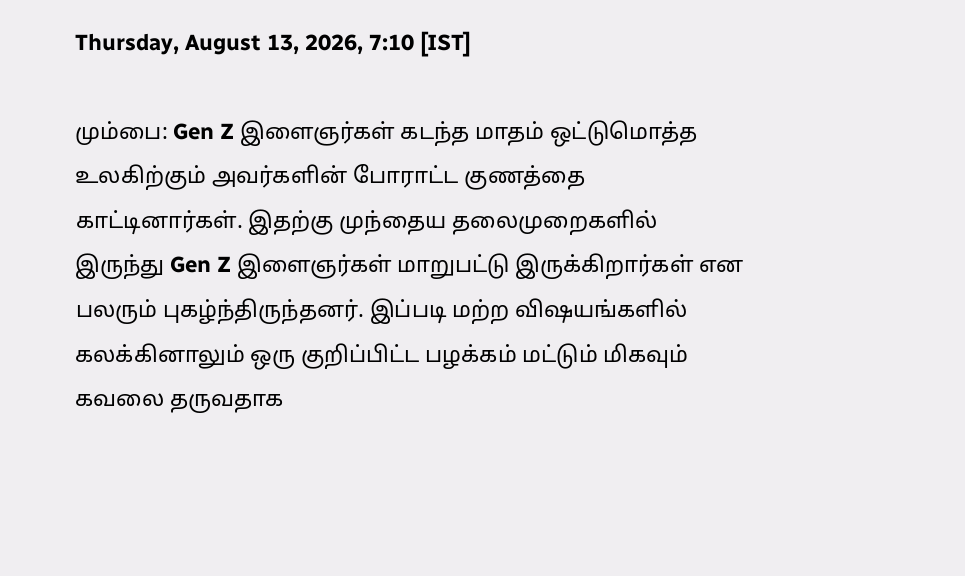Thursday, August 13, 2026, 7:10 [IST]

மும்பை: Gen Z இளைஞர்கள் கடந்த மாதம் ஒட்டுமொத்த உலகிற்கும் அவர்களின் போராட்ட குணத்தை காட்டினார்கள். இதற்கு முந்தைய தலைமுறைகளில் இருந்து Gen Z இளைஞர்கள் மாறுபட்டு இருக்கிறார்கள் என பலரும் புகழ்ந்திருந்தனர். இப்படி மற்ற விஷயங்களில் கலக்கினாலும் ஒரு குறிப்பிட்ட பழக்கம் மட்டும் மிகவும் கவலை தருவதாக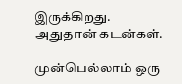இருக்கிறது. அதுதான் கடன்கள்.

முன்பெல்லாம் ஒரு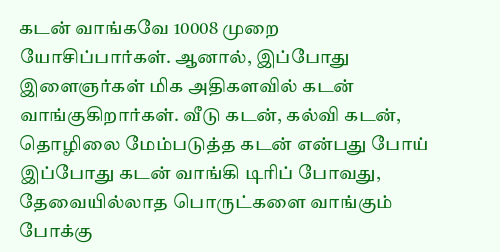கடன் வாங்கவே 10008 முறை யோசிப்பார்கள். ஆனால், இப்போது இளைஞர்கள் மிக அதிகளவில் கடன் வாங்குகிறார்கள். வீடு கடன், கல்வி கடன், தொழிலை மேம்படுத்த கடன் என்பது போய் இப்போது கடன் வாங்கி டிரிப் போவது, தேவையில்லாத பொருட்களை வாங்கும் போக்கு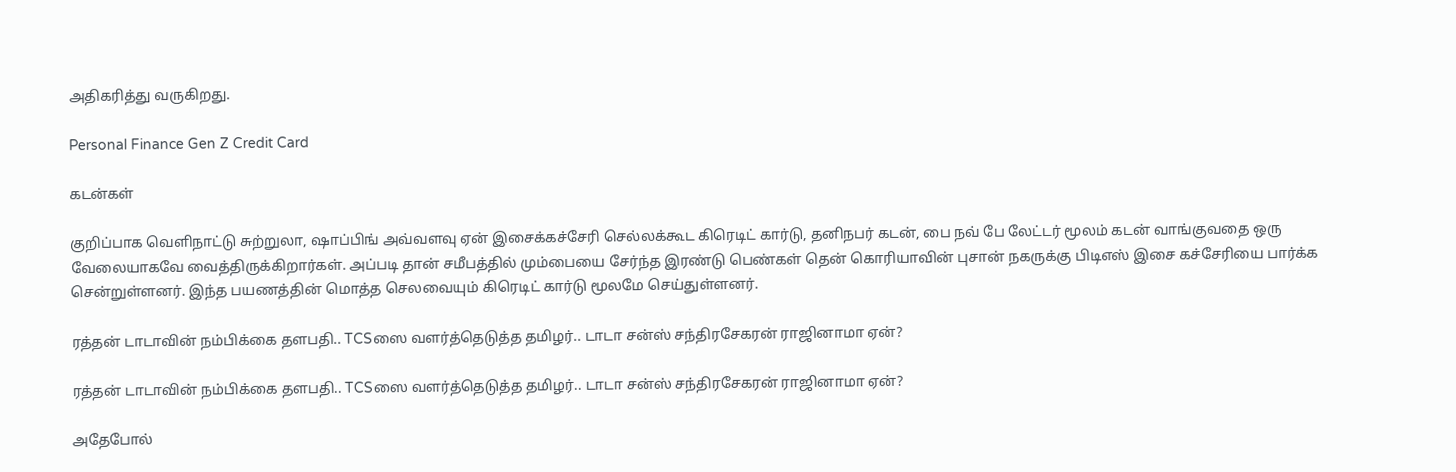அதிகரித்து வருகிறது.

Personal Finance Gen Z Credit Card

கடன்கள்

குறிப்பாக வெளிநாட்டு சுற்றுலா, ஷாப்பிங் அவ்வளவு ஏன் இசைக்கச்சேரி செல்லக்கூட கிரெடிட் கார்டு, தனிநபர் கடன், பை நவ் பே லேட்டர் மூலம் கடன் வாங்குவதை ஒரு வேலையாகவே வைத்திருக்கிறார்கள். அப்படி தான் சமீபத்தில் மும்பையை சேர்ந்த இரண்டு பெண்கள் தென் கொரியாவின் புசான் நகருக்கு பிடிஎஸ் இசை கச்சேரியை பார்க்க சென்றுள்ளனர். இந்த பயணத்தின் மொத்த செலவையும் கிரெடிட் கார்டு மூலமே செய்துள்ளனர்.

ரத்தன் டாடாவின் நம்பிக்கை தளபதி.. TCSஸை வளர்த்தெடுத்த தமிழர்.. டாடா சன்ஸ் சந்திரசேகரன் ராஜினாமா ஏன்?

ரத்தன் டாடாவின் நம்பிக்கை தளபதி.. TCSஸை வளர்த்தெடுத்த தமிழர்.. டாடா சன்ஸ் சந்திரசேகரன் ராஜினாமா ஏன்?

அதேபோல்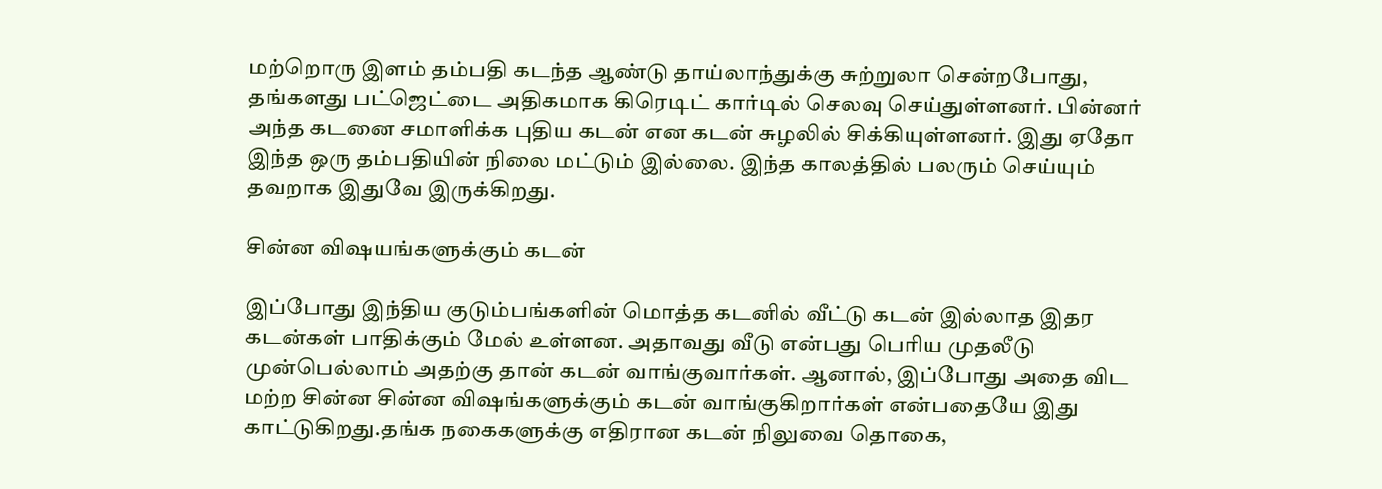மற்றொரு இளம் தம்பதி கடந்த ஆண்டு தாய்லாந்துக்கு சுற்றுலா சென்றபோது, தங்களது பட்ஜெட்டை அதிகமாக கிரெடிட் கார்டில் செலவு செய்துள்ளனர். பின்னர் அந்த கடனை சமாளிக்க புதிய கடன் என கடன் சுழலில் சிக்கியுள்ளனர். இது ஏதோ இந்த ஒரு தம்பதியின் நிலை மட்டும் இல்லை. இந்த காலத்தில் பலரும் செய்யும் தவறாக இதுவே இருக்கிறது.

சின்ன விஷயங்களுக்கும் கடன்

இப்போது இந்திய குடும்பங்களின் மொத்த கடனில் வீட்டு கடன் இல்லாத இதர கடன்கள் பாதிக்கும் மேல் உள்ளன. அதாவது வீடு என்பது பெரிய முதலீடு முன்பெல்லாம் அதற்கு தான் கடன் வாங்குவார்கள். ஆனால், இப்போது அதை விட மற்ற சின்ன சின்ன விஷங்களுக்கும் கடன் வாங்குகிறார்கள் என்பதையே இது காட்டுகிறது.தங்க நகைகளுக்கு எதிரான கடன் நிலுவை தொகை,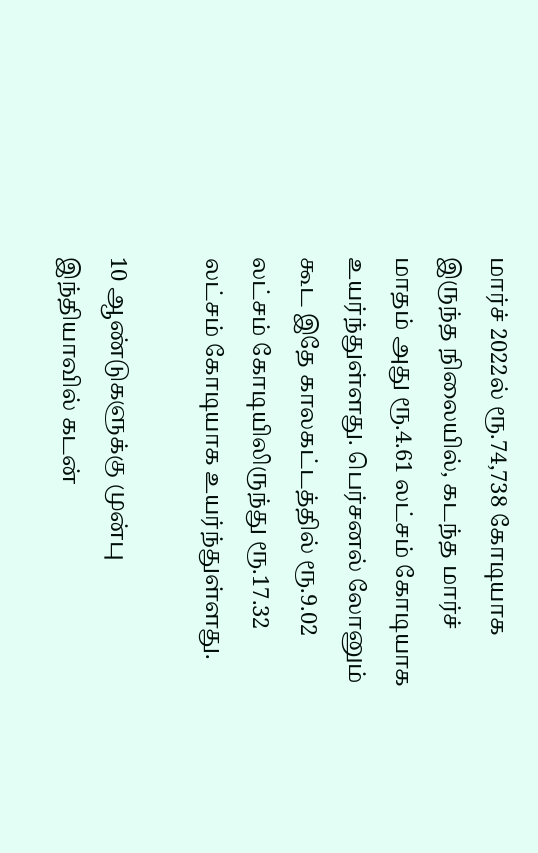மார்ச் 2022ல் ரூ.74,738 கோடியாக இருந்த நிலையில், கடந்த மார்ச் மாதம் அது ரூ.4.61 லட்சம் கோடியாக உயர்ந்துள்ளது. பெர்சனல் லோனும் கூட இதே காலகட்டத்தில் ரூ.9.02 லட்சம் கோடியிலிருந்து ரூ.17.32 லட்சம் கோடியாக உயர்ந்துள்ளது.

10 ஆண்டுகளுக்கு முன்பு இந்தியாவில் கடன்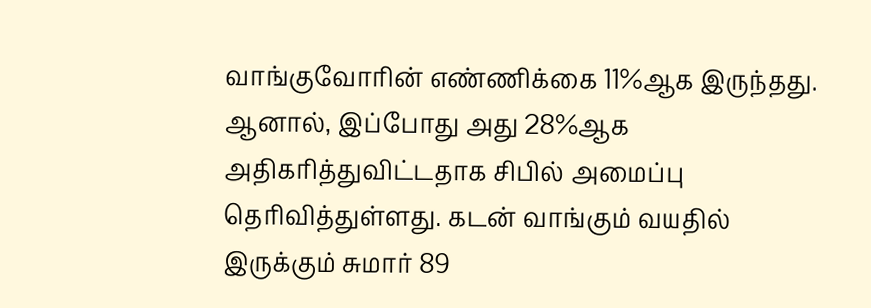வாங்குவோரின் எண்ணிக்கை 11%ஆக இருந்தது. ஆனால், இப்போது அது 28%ஆக அதிகரித்துவிட்டதாக சிபில் அமைப்பு தெரிவித்துள்ளது. கடன் வாங்கும் வயதில் இருக்கும் சுமார் 89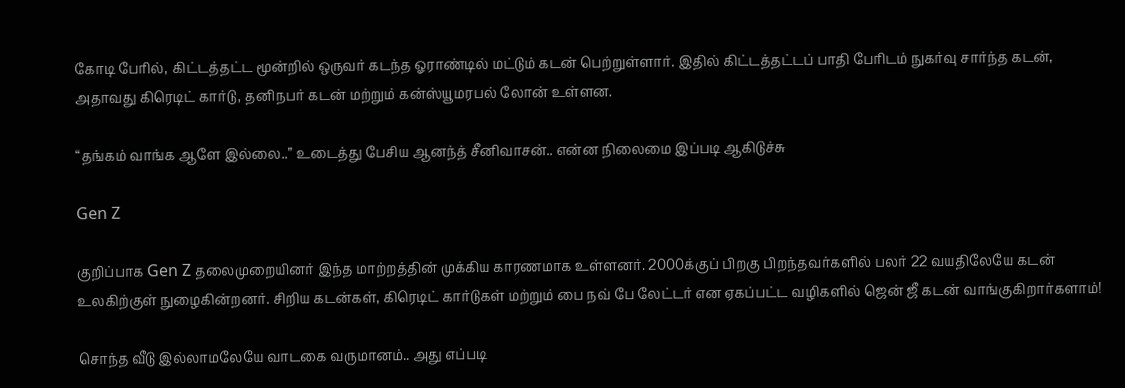கோடி பேரில், கிட்டத்தட்ட மூன்றில் ஒருவர் கடந்த ஓராண்டில் மட்டும் கடன் பெற்றுள்ளார். இதில் கிட்டத்தட்டப் பாதி பேரிடம் நுகர்வு சார்ந்த கடன், அதாவது கிரெடிட் கார்டு, தனிநபர் கடன் மற்றும் கன்ஸ்யூமரபல் லோன் உள்ளன.

“தங்கம் வாங்க ஆளே இல்லை..” உடைத்து பேசிய ஆனந்த் சீனிவாசன்.. என்ன நிலைமை இப்படி ஆகிடுச்சு

Gen Z

குறிப்பாக Gen Z தலைமுறையினர் இந்த மாற்றத்தின் முக்கிய காரணமாக உள்ளனர். 2000க்குப் பிறகு பிறந்தவர்களில் பலர் 22 வயதிலேயே கடன் உலகிற்குள் நுழைகின்றனர். சிறிய கடன்கள், கிரெடிட் கார்டுகள் மற்றும் பை நவ் பே லேட்டர் என ஏகப்பட்ட வழிகளில் ஜென் ஜீ கடன் வாங்குகிறார்களாம்!

சொந்த வீடு இல்லாமலேயே வாடகை வருமானம்.. அது எப்படி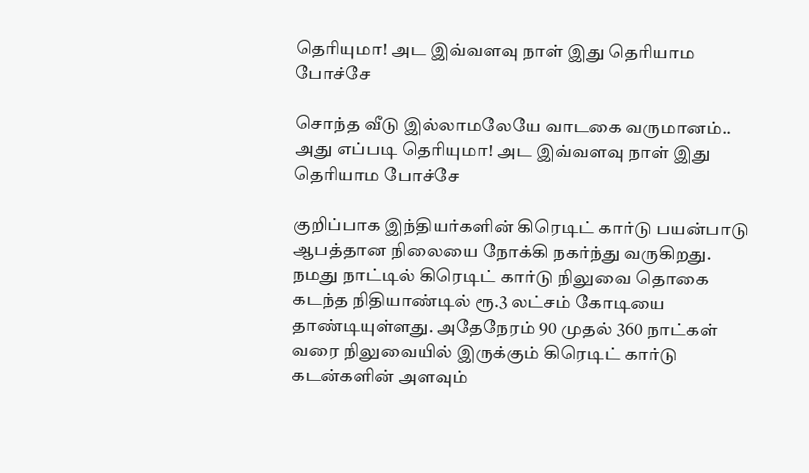தெரியுமா! அட இவ்வளவு நாள் இது தெரியாம போச்சே

சொந்த வீடு இல்லாமலேயே வாடகை வருமானம்.. அது எப்படி தெரியுமா! அட இவ்வளவு நாள் இது தெரியாம போச்சே

குறிப்பாக இந்தியர்களின் கிரெடிட் கார்டு பயன்பாடு ஆபத்தான நிலையை நோக்கி நகர்ந்து வருகிறது. நமது நாட்டில் கிரெடிட் கார்டு நிலுவை தொகை கடந்த நிதியாண்டில் ரூ.3 லட்சம் கோடியை தாண்டியுள்ளது. அதேநேரம் 90 முதல் 360 நாட்கள் வரை நிலுவையில் இருக்கும் கிரெடிட் கார்டு கடன்களின் அளவும்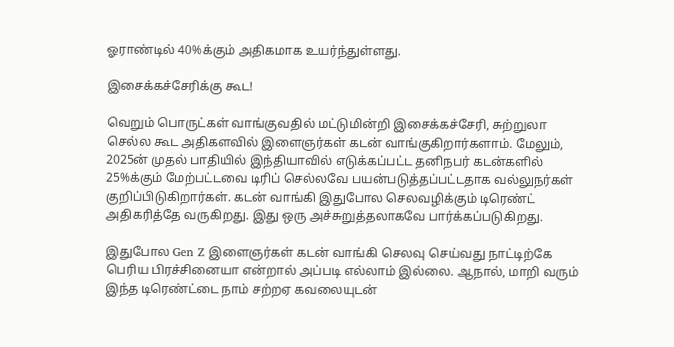ஓராண்டில் 40%க்கும் அதிகமாக உயர்ந்துள்ளது.

இசைக்கச்சேரிக்கு கூட!

வெறும் பொருட்கள் வாங்குவதில் மட்டுமின்றி இசைக்கச்சேரி, சுற்றுலா செல்ல கூட அதிகளவில் இளைஞர்கள் கடன் வாங்குகிறார்களாம். மேலும், 2025ன் முதல் பாதியில் இந்தியாவில் எடுக்கப்பட்ட தனிநபர் கடன்களில் 25%க்கும் மேற்பட்டவை டிரிப் செல்லவே பயன்படுத்தப்பட்டதாக வல்லுநர்கள் குறிப்பிடுகிறார்கள். கடன் வாங்கி இதுபோல செலவழிக்கும் டிரெண்ட் அதிகரித்தே வருகிறது. இது ஒரு அச்சுறுத்தலாகவே பார்க்கப்படுகிறது.

இதுபோல Gen Z இளைஞர்கள் கடன் வாங்கி செலவு செய்வது நாட்டிற்கே பெரிய பிரச்சினையா என்றால் அப்படி எல்லாம் இல்லை. ஆநால், மாறி வரும் இந்த டிரெண்ட்டை நாம் சற்றஏ கவலையுடன்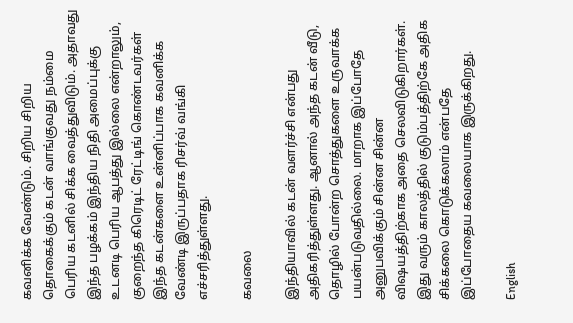கவனிக்க வேண்டும். சிறிய சிறிய தொகைக்கும் கடன் வாங்குவது நம்மை பெரிய கடனில் சிக்க வைத்துவிடும். அதாவது இந்த பழக்கம் இந்திய நிதி அமைப்புக்கு உடனடி பெரிய ஆபத்து இல்லை என்றாலும், குறைந்த கிரெடிட் ரேட்டிங் கொண்டவர்கள் இந்த கடன்களை உன்னிப்பாக கவனிக்க வேண்டி இருப்பதாக ரிசர்வ் வங்கி எச்சரித்துள்ளது.

கவலை

இந்தியாவில் கடன் வளர்ச்சி என்பது அதிகரித்துள்ளது. ஆனால் அந்த கடன் வீடு, தொழில் போன்ற சொத்துகளை உருவாக்க பயன்படுவதில்லை. மாறாக இப்போதே அனுபவிக்கும் சின்ன சின்ன விஷயத்திற்காக அதை செலவிடுகிறார்கள். இது வரும் காலத்தில் குடும்பத்திற்கே அதிக சிக்கலை கொடுக்கலாம் என்பதே இப்போதைய கவலையாக இருக்கிறது.

English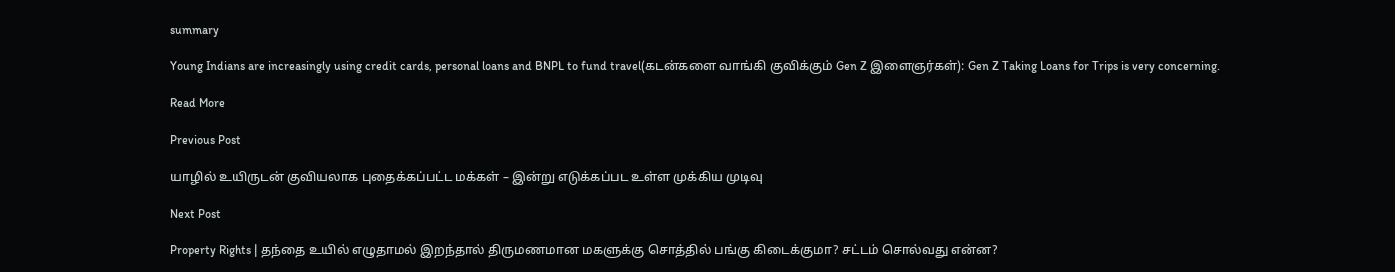summary

Young Indians are increasingly using credit cards, personal loans and BNPL to fund travel(கடன்களை வாங்கி குவிக்கும் Gen Z இளைஞர்கள்): Gen Z Taking Loans for Trips is very concerning.

Read More

Previous Post

யாழில் உயிருடன் குவியலாக புதைக்கப்பட்ட மக்கள் – இன்று எடுக்கப்பட உள்ள முக்கிய முடிவு

Next Post

Property Rights | தந்தை உயில் எழுதாமல் இறந்தால் திருமணமான மகளுக்கு சொத்தில் பங்கு கிடைக்குமா? சட்டம் சொல்வது என்ன?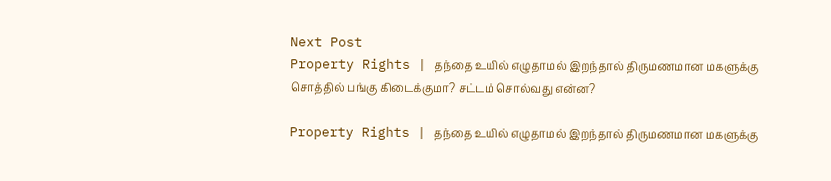Next Post
Property Rights | தந்தை உயில் எழுதாமல் இறந்தால் திருமணமான மகளுக்கு சொத்தில் பங்கு கிடைக்குமா? சட்டம் சொல்வது என்ன?

Property Rights | தந்தை உயில் எழுதாமல் இறந்தால் திருமணமான மகளுக்கு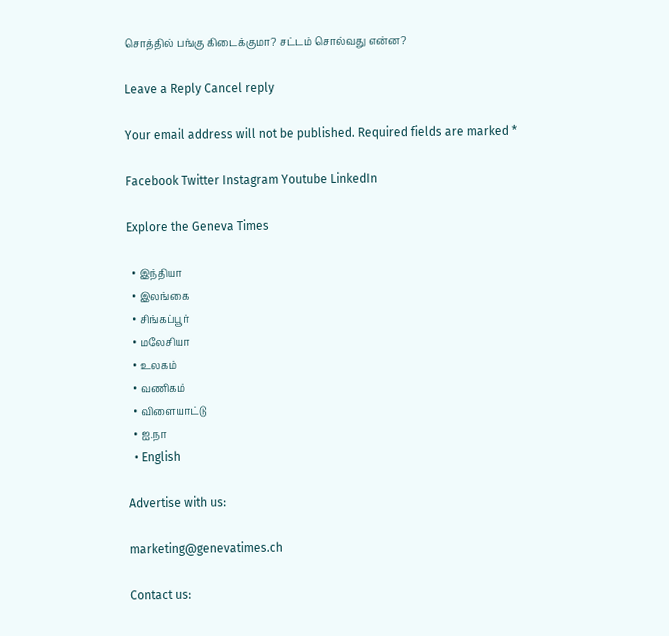சொத்தில் பங்கு கிடைக்குமா? சட்டம் சொல்வது என்ன?

Leave a Reply Cancel reply

Your email address will not be published. Required fields are marked *

Facebook Twitter Instagram Youtube LinkedIn

Explore the Geneva Times

  • இந்தியா
  • இலங்கை
  • சிங்கப்பூர்
  • மலேசியா
  • உலகம்
  • வணிகம்
  • விளையாட்டு
  • ஐ.நா
  • English

Advertise with us:

marketing@genevatimes.ch

Contact us: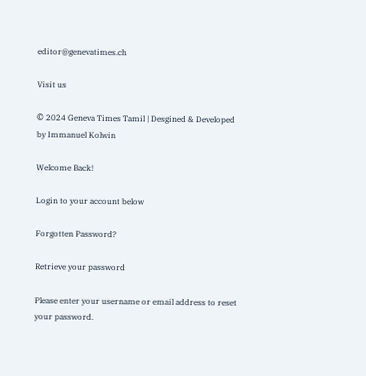editor@genevatimes.ch

Visit us

© 2024 Geneva Times Tamil | Desgined & Developed by Immanuel Kolwin

Welcome Back!

Login to your account below

Forgotten Password?

Retrieve your password

Please enter your username or email address to reset your password.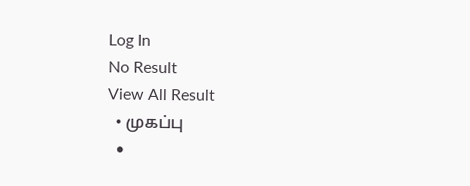Log In
No Result
View All Result
  • முகப்பு
  •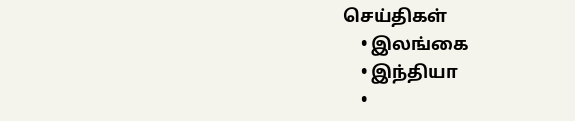செய்திகள்
    • இலங்கை
    • இந்தியா
    •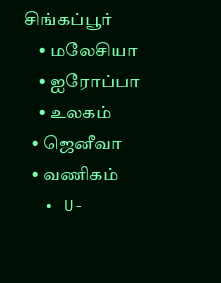சிங்கப்பூர்
    • மலேசியா
    • ஐரோப்பா
    • உலகம்
  • ஜெனீவா
  • வணிகம்
  • U-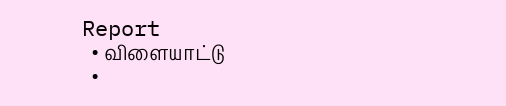Report
  • விளையாட்டு
  •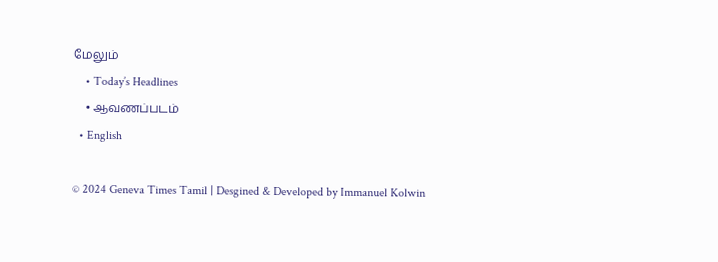மேலும்
    • Today’s Headlines
    • ஆவணப்படம்
  • English

© 2024 Geneva Times Tamil | Desgined & Developed by Immanuel Kolwin